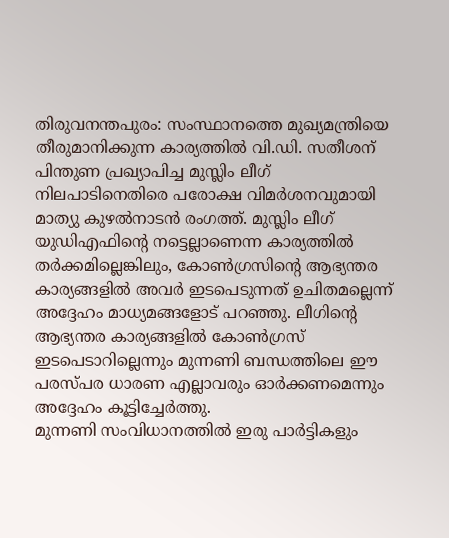തിരുവനന്തപുരം: സംസ്ഥാനത്തെ മുഖ്യമന്ത്രിയെ തീരുമാനിക്കുന്ന കാര്യത്തിൽ വി.ഡി. സതീശന് പിന്തുണ പ്രഖ്യാപിച്ച മുസ്ലിം ലീഗ് നിലപാടിനെതിരെ പരോക്ഷ വിമർശനവുമായി മാത്യു കുഴൽനാടൻ രംഗത്ത്. മുസ്ലിം ലീഗ് യുഡിഎഫിന്റെ നട്ടെല്ലാണെന്ന കാര്യത്തിൽ തർക്കമില്ലെങ്കിലും, കോൺഗ്രസിന്റെ ആഭ്യന്തര കാര്യങ്ങളിൽ അവർ ഇടപെടുന്നത് ഉചിതമല്ലെന്ന് അദ്ദേഹം മാധ്യമങ്ങളോട് പറഞ്ഞു. ലീഗിന്റെ ആഭ്യന്തര കാര്യങ്ങളിൽ കോൺഗ്രസ് ഇടപെടാറില്ലെന്നും മുന്നണി ബന്ധത്തിലെ ഈ പരസ്പര ധാരണ എല്ലാവരും ഓർക്കണമെന്നും അദ്ദേഹം കൂട്ടിച്ചേർത്തു.
മുന്നണി സംവിധാനത്തിൽ ഇരു പാർട്ടികളും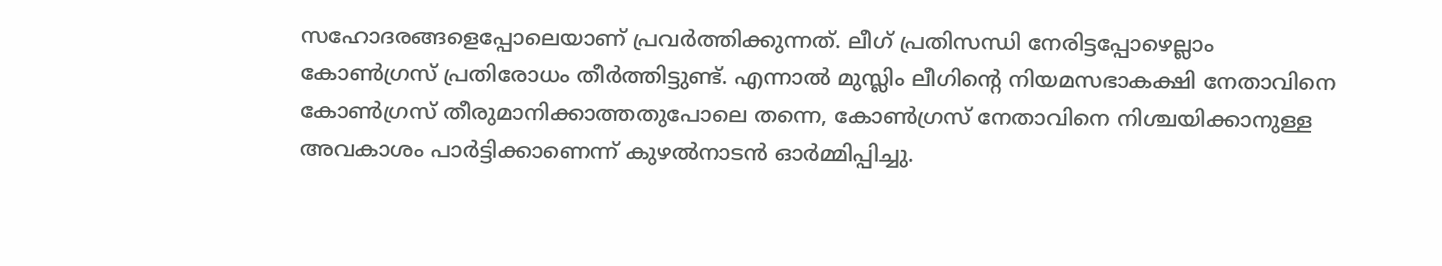സഹോദരങ്ങളെപ്പോലെയാണ് പ്രവർത്തിക്കുന്നത്. ലീഗ് പ്രതിസന്ധി നേരിട്ടപ്പോഴെല്ലാം കോൺഗ്രസ് പ്രതിരോധം തീർത്തിട്ടുണ്ട്. എന്നാൽ മുസ്ലിം ലീഗിന്റെ നിയമസഭാകക്ഷി നേതാവിനെ കോൺഗ്രസ് തീരുമാനിക്കാത്തതുപോലെ തന്നെ, കോൺഗ്രസ് നേതാവിനെ നിശ്ചയിക്കാനുള്ള അവകാശം പാർട്ടിക്കാണെന്ന് കുഴൽനാടൻ ഓർമ്മിപ്പിച്ചു.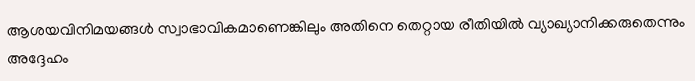ആശയവിനിമയങ്ങൾ സ്വാഭാവികമാണെങ്കിലും അതിനെ തെറ്റായ രീതിയിൽ വ്യാഖ്യാനിക്കരുതെന്നും അദ്ദേഹം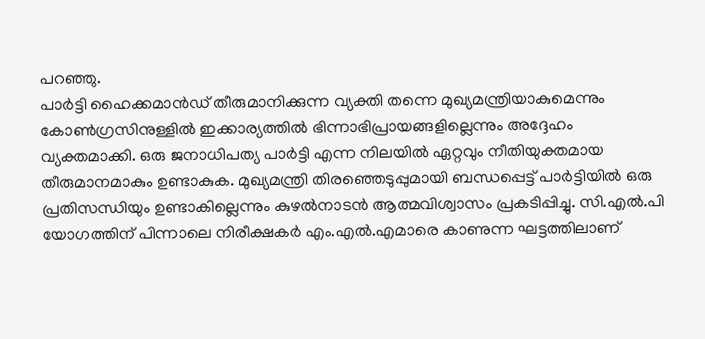പറഞ്ഞു.
പാർട്ടി ഹൈക്കമാൻഡ് തീരുമാനിക്കുന്ന വ്യക്തി തന്നെ മുഖ്യമന്ത്രിയാകുമെന്നും കോൺഗ്രസിനുള്ളിൽ ഇക്കാര്യത്തിൽ ഭിന്നാഭിപ്രായങ്ങളില്ലെന്നും അദ്ദേഹം വ്യക്തമാക്കി. ഒരു ജനാധിപത്യ പാർട്ടി എന്ന നിലയിൽ ഏറ്റവും നീതിയുക്തമായ തീരുമാനമാകും ഉണ്ടാകുക. മുഖ്യമന്ത്രി തിരഞ്ഞെടുപ്പുമായി ബന്ധപ്പെട്ട് പാർട്ടിയിൽ ഒരു പ്രതിസന്ധിയും ഉണ്ടാകില്ലെന്നും കുഴൽനാടൻ ആത്മവിശ്വാസം പ്രകടിപ്പിച്ചു. സി.എൽ.പി യോഗത്തിന് പിന്നാലെ നിരീക്ഷകർ എം.എൽ.എമാരെ കാണുന്ന ഘട്ടത്തിലാണ്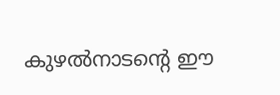കുഴൽനാടന്റെ ഈ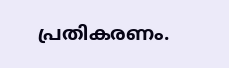പ്രതികരണം.